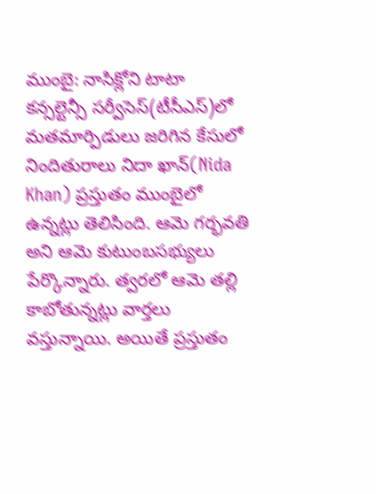ముంబై: నాసిక్లోని టాటా కన్సల్టెన్సీ సర్వీసెస్(టీసీఎస్)లో మతమార్పిడులు జరిగిన కేసులో నిందితురాలు నిదా ఖాన్(Nida Khan) ప్రస్తుతం ముంబైలో ఉన్నట్లు తెలిసింది. ఆమె గర్భవతి అని ఆమె కుటుంబసభ్యులు పేర్కొన్నారు. త్వరలో ఆమె తల్లి కాబోతున్నట్లు వార్తలు వస్తున్నాయి. అయితే ప్రస్తుతం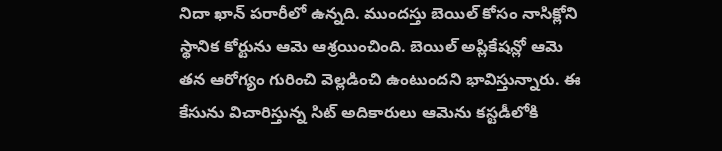నిదా ఖాన్ పరారీలో ఉన్నది. ముందస్తు బెయిల్ కోసం నాసిక్లోని స్థానిక కోర్టును ఆమె ఆశ్రయించింది. బెయిల్ అప్లికేషన్లో ఆమె తన ఆరోగ్యం గురించి వెల్లడించి ఉంటుందని భావిస్తున్నారు. ఈ కేసును విచారిస్తున్న సిట్ అదికారులు ఆమెను కస్టడీలోకి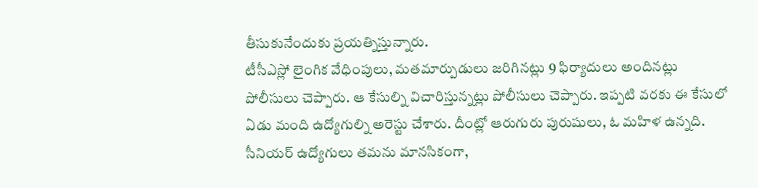తీసుకునేందుకు ప్రయత్నిస్తున్నారు.
టీసీఎస్లో లైంగిక వేధింపులు, మతమార్పుడులు జరిగినట్లు 9 ఫిర్యాదులు అందినట్లు పోలీసులు చెప్పారు. ఆ కేసుల్ని విచారిస్తున్నట్లు పోలీసులు చెప్పారు. ఇప్పటి వరకు ఈ కేసులో ఏడు మంది ఉద్యోగుల్ని అరెస్టు చేశారు. దీంట్లో ఆరుగురు పురుషులు, ఓ మహిళ ఉన్నది. సీనియర్ ఉద్యోగులు తమను మానసికంగా,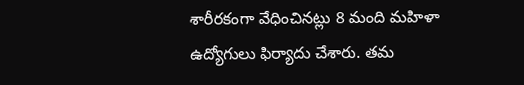శారీరకంగా వేధించినట్లు 8 మంది మహిళా ఉద్యోగులు ఫిర్యాదు చేశారు. తమ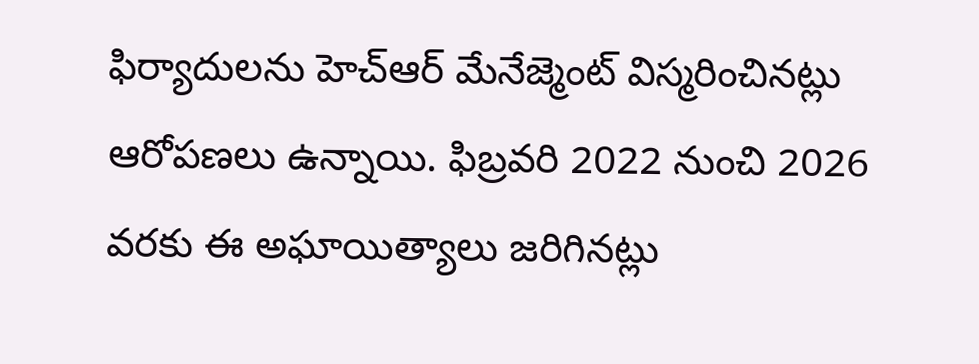ఫిర్యాదులను హెచ్ఆర్ మేనేజ్మెంట్ విస్మరించినట్లు ఆరోపణలు ఉన్నాయి. ఫిబ్రవరి 2022 నుంచి 2026 వరకు ఈ అఘాయిత్యాలు జరిగినట్లు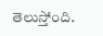తెలుస్తోంది.